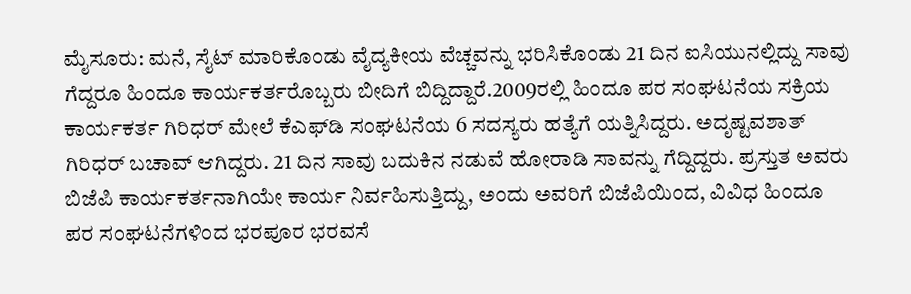ಮೈಸೂರು: ಮನೆ, ಸೈಟ್ ಮಾರಿಕೊಂಡು ವೈದ್ಯಕೀಯ ವೆಚ್ಚವನ್ನು ಭರಿಸಿಕೊಂಡು 21 ದಿನ ಐಸಿಯುನಲ್ಲಿದ್ದು ಸಾವು ಗೆದ್ದರೂ ಹಿಂದೂ ಕಾರ್ಯಕರ್ತರೊಬ್ಬರು ಬೀದಿಗೆ ಬಿದ್ದಿದ್ದಾರೆ.2009ರಲ್ಲಿ ಹಿಂದೂ ಪರ ಸಂಘಟನೆಯ ಸಕ್ರಿಯ ಕಾರ್ಯಕರ್ತ ಗಿರಿಧರ್ ಮೇಲೆ ಕೆಎಫ್‍ಡಿ ಸಂಘಟನೆಯ 6 ಸದಸ್ಯರು ಹತ್ಯೆಗೆ ಯತ್ನಿಸಿದ್ದರು. ಅದೃಷ್ಟವಶಾತ್ ಗಿರಿಧರ್ ಬಚಾವ್ ಆಗಿದ್ದರು. 21 ದಿನ ಸಾವು ಬದುಕಿನ ನಡುವೆ ಹೋರಾಡಿ ಸಾವನ್ನು ಗೆದ್ದಿದ್ದರು. ಪ್ರಸ್ತುತ ಅವರು ಬಿಜೆಪಿ ಕಾರ್ಯಕರ್ತನಾಗಿಯೇ ಕಾರ್ಯ ನಿರ್ವಹಿಸುತ್ತಿದ್ದು, ಅಂದು ಅವರಿಗೆ ಬಿಜೆಪಿಯಿಂದ, ವಿವಿಧ ಹಿಂದೂ ಪರ ಸಂಘಟನೆಗಳಿಂದ ಭರಪೂರ ಭರವಸೆ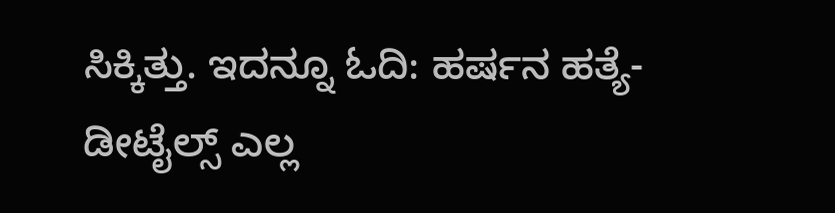ಸಿಕ್ಕಿತ್ತು. ಇದನ್ನೂ ಓದಿ: ಹರ್ಷನ ಹತ್ಯೆ- ಡೀಟೈಲ್ಸ್ ಎಲ್ಲ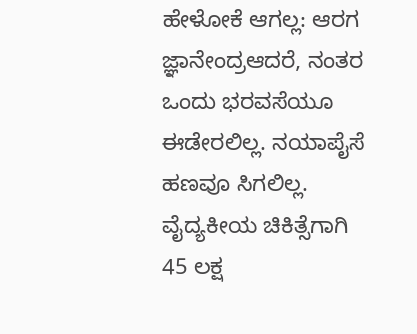ಹೇಳೋಕೆ ಆಗಲ್ಲ: ಆರಗ ಜ್ಞಾನೇಂದ್ರಆದರೆ, ನಂತರ ಒಂದು ಭರವಸೆಯೂ ಈಡೇರಲಿಲ್ಲ. ನಯಾಪೈಸೆ ಹಣವೂ ಸಿಗಲಿಲ್ಲ. ವೈದ್ಯಕೀಯ ಚಿಕಿತ್ಸೆಗಾಗಿ 45 ಲಕ್ಷ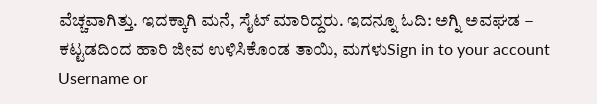ವೆಚ್ಚವಾಗಿತ್ತು. ಇದಕ್ಕಾಗಿ ಮನೆ, ಸೈಟ್ ಮಾರಿದ್ದರು. ಇದನ್ನೂ ಓದಿ: ಅಗ್ನಿ ಅವಘಡ – ಕಟ್ಟಡದಿಂದ ಹಾರಿ ಜೀವ ಉಳಿಸಿಕೊಂಡ ತಾಯಿ, ಮಗಳುSign in to your account
Username or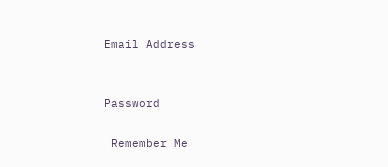Email Address


Password

 Remember Me